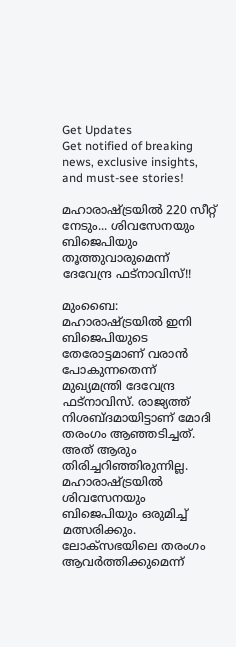Get Updates
Get notified of breaking news, exclusive insights, and must-see stories!

മഹാരാഷ്ട്രയില്‍ 220 സീറ്റ് നേടും... ശിവസേനയും ബിജെപിയും തൂത്തുവാരുമെന്ന് ദേവേന്ദ്ര ഫട്‌നാവിസ്!!

മുംബൈ: മഹാരാഷ്ട്രയില്‍ ഇനി ബിജെപിയുടെ തേരോട്ടമാണ് വരാന്‍ പോകുന്നതെന്ന് മുഖ്യമന്ത്രി ദേവേന്ദ്ര ഫട്‌നാവിസ്. രാജ്യത്ത് നിശബ്ദമായിട്ടാണ് മോദി തരംഗം ആഞ്ഞടിച്ചത്. അത് ആരും തിരിച്ചറിഞ്ഞിരുന്നില്ല. മഹാരാഷ്ട്രയില്‍ ശിവസേനയും ബിജെപിയും ഒരുമിച്ച് മത്സരിക്കും. ലോക്‌സഭയിലെ തരംഗം ആവര്‍ത്തിക്കുമെന്ന്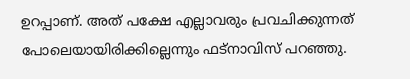ഉറപ്പാണ്. അത് പക്ഷേ എല്ലാവരും പ്രവചിക്കുന്നത് പോലെയായിരിക്കില്ലെന്നും ഫട്‌നാവിസ് പറഞ്ഞു.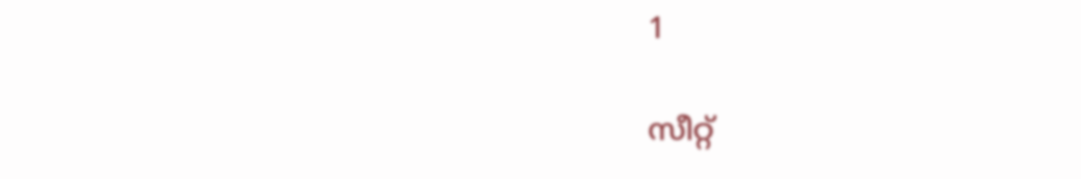1

സീറ്റ്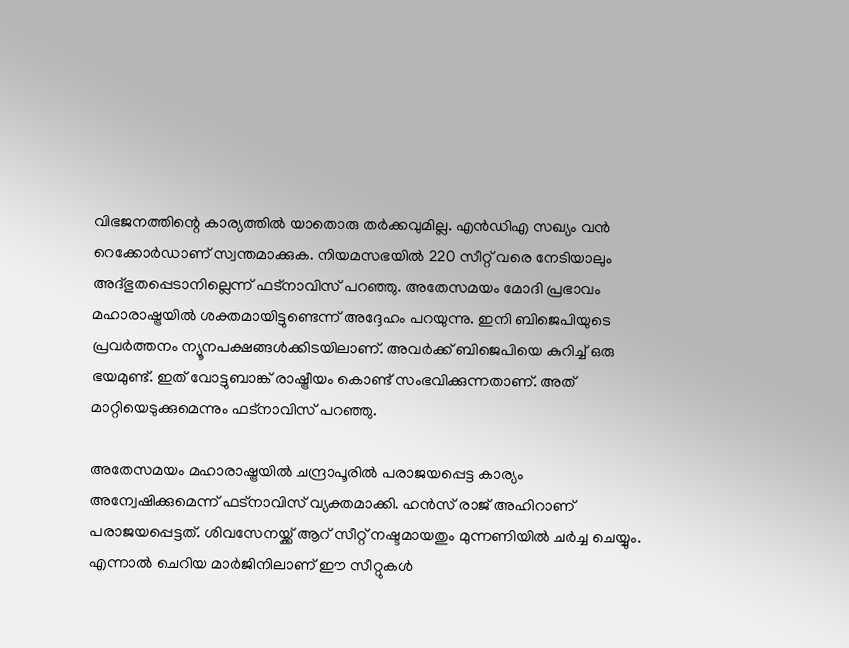വിഭജനത്തിന്റെ കാര്യത്തില്‍ യാതൊരു തര്‍ക്കവുമില്ല. എന്‍ഡിഎ സഖ്യം വന്‍ റെക്കോര്‍ഡാണ് സ്വന്തമാക്കുക. നിയമസഭയില്‍ 220 സീറ്റ് വരെ നേടിയാലും അദ്ഭുതപ്പെടാനില്ലെന്ന് ഫട്‌നാവിസ് പറഞ്ഞു. അതേസമയം മോദി പ്രഭാവം മഹാരാഷ്ട്രയില്‍ ശക്തമായിട്ടുണ്ടെന്ന് അദ്ദേഹം പറയുന്നു. ഇനി ബിജെപിയുടെ പ്രവര്‍ത്തനം ന്യൂനപക്ഷങ്ങള്‍ക്കിടയിലാണ്. അവര്‍ക്ക് ബിജെപിയെ കുറിച്ച് ഒരു ഭയമുണ്ട്. ഇത് വോട്ടുബാങ്ക് രാഷ്ട്രീയം കൊണ്ട് സംഭവിക്കുന്നതാണ്. അത് മാറ്റിയെടുക്കുമെന്നും ഫട്‌നാവിസ് പറഞ്ഞു.

അതേസമയം മഹാരാഷ്ട്രയില്‍ ചന്ദ്രാപൂരില്‍ പരാജയപ്പെട്ട കാര്യം അന്വേഷിക്കുമെന്ന് ഫട്‌നാവിസ് വ്യക്തമാക്കി. ഹന്‍സ് രാജ് അഹിറാണ് പരാജയപ്പെട്ടത്. ശിവസേനയ്ക്ക് ആറ് സീറ്റ് നഷ്ടമായതും മുന്നണിയില്‍ ചര്‍ച്ച ചെയ്യും. എന്നാല്‍ ചെറിയ മാര്‍ജിനിലാണ് ഈ സീറ്റുകള്‍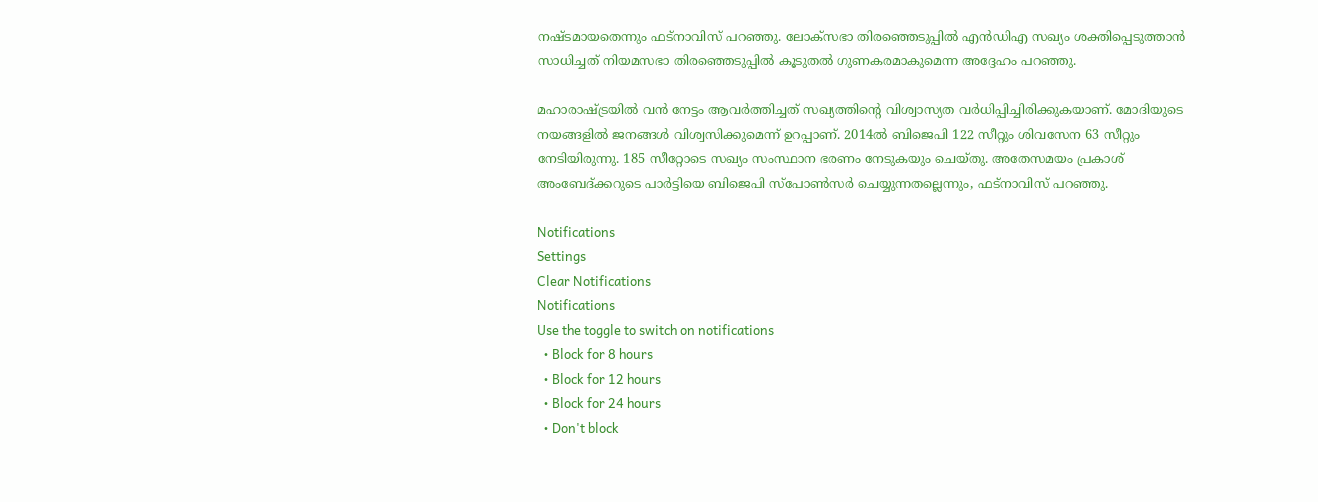നഷ്ടമായതെന്നും ഫട്‌നാവിസ് പറഞ്ഞു. ലോക്‌സഭാ തിരഞ്ഞെടുപ്പില്‍ എന്‍ഡിഎ സഖ്യം ശക്തിപ്പെടുത്താന്‍ സാധിച്ചത് നിയമസഭാ തിരഞ്ഞെടുപ്പില്‍ കൂടുതല്‍ ഗുണകരമാകുമെന്ന അദ്ദേഹം പറഞ്ഞു.

മഹാരാഷ്ട്രയില്‍ വന്‍ നേട്ടം ആവര്‍ത്തിച്ചത് സഖ്യത്തിന്റെ വിശ്വാസ്യത വര്‍ധിപ്പിച്ചിരിക്കുകയാണ്. മോദിയുടെ നയങ്ങളില്‍ ജനങ്ങള്‍ വിശ്വസിക്കുമെന്ന് ഉറപ്പാണ്. 2014ല്‍ ബിജെപി 122 സീറ്റും ശിവസേന 63 സീറ്റും നേടിയിരുന്നു. 185 സീറ്റോടെ സഖ്യം സംസ്ഥാന ഭരണം നേടുകയും ചെയ്തു. അതേസമയം പ്രകാശ് അംബേദ്ക്കറുടെ പാര്‍ട്ടിയെ ബിജെപി സ്‌പോണ്‍സര്‍ ചെയ്യുന്നതല്ലെന്നും, ഫട്‌നാവിസ് പറഞ്ഞു.

Notifications
Settings
Clear Notifications
Notifications
Use the toggle to switch on notifications
  • Block for 8 hours
  • Block for 12 hours
  • Block for 24 hours
  • Don't block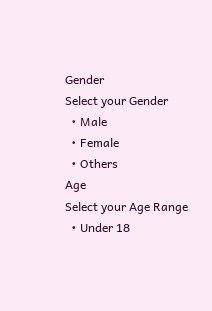Gender
Select your Gender
  • Male
  • Female
  • Others
Age
Select your Age Range
  • Under 18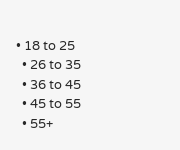• 18 to 25
  • 26 to 35
  • 36 to 45
  • 45 to 55
  • 55+